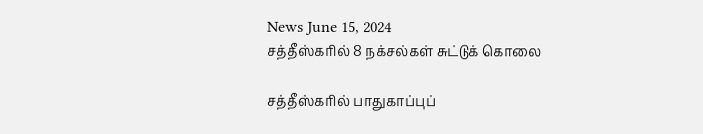News June 15, 2024
சத்தீஸ்கரில் 8 நக்சல்கள் சுட்டுக் கொலை

சத்தீஸ்கரில் பாதுகாப்புப்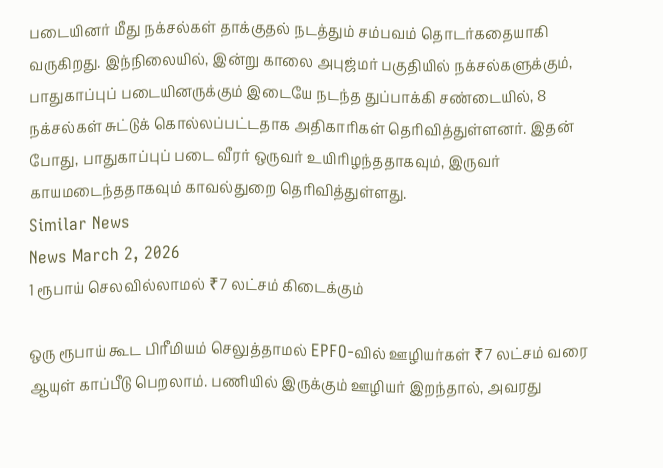படையினர் மீது நக்சல்கள் தாக்குதல் நடத்தும் சம்பவம் தொடர்கதையாகி வருகிறது. இந்நிலையில், இன்று காலை அபுஜ்மர் பகுதியில் நக்சல்களுக்கும், பாதுகாப்புப் படையினருக்கும் இடையே நடந்த துப்பாக்கி சண்டையில், 8 நக்சல்கள் சுட்டுக் கொல்லப்பட்டதாக அதிகாரிகள் தெரிவித்துள்ளனர். இதன் போது, பாதுகாப்புப் படை வீரர் ஒருவர் உயிரிழந்ததாகவும், இருவர் காயமடைந்ததாகவும் காவல்துறை தெரிவித்துள்ளது.
Similar News
News March 2, 2026
1 ரூபாய் செலவில்லாமல் ₹7 லட்சம் கிடைக்கும்

ஒரு ரூபாய் கூட பிரீமியம் செலுத்தாமல் EPFO-வில் ஊழியர்கள் ₹7 லட்சம் வரை ஆயுள் காப்பீடு பெறலாம். பணியில் இருக்கும் ஊழியர் இறந்தால், அவரது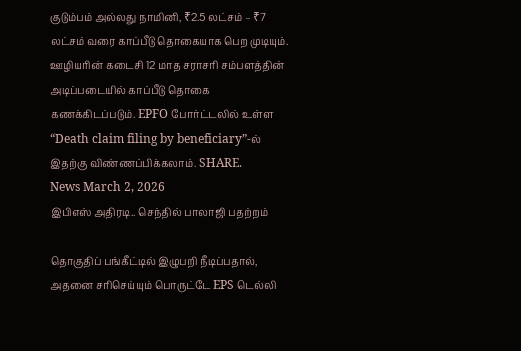குடும்பம் அல்லது நாமினி, ₹2.5 லட்சம் – ₹7 லட்சம் வரை காப்பீடு தொகையாக பெற முடியும். ஊழியரின் கடைசி 12 மாத சராசரி சம்பளத்தின் அடிப்படையில் காப்பீடு தொகை கணக்கிடப்படும். EPFO போர்ட்டலில் உள்ள “Death claim filing by beneficiary”-ல் இதற்கு விண்ணப்பிக்கலாம். SHARE.
News March 2, 2026
இபிஎஸ் அதிரடி.. செந்தில் பாலாஜி பதற்றம்

தொகுதிப் பங்கீட்டில் இழுபறி நீடிப்பதால், அதனை சரிசெய்யும் பொருட்டே EPS டெல்லி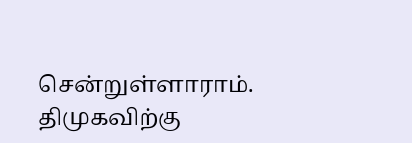சென்றுள்ளாராம். திமுகவிற்கு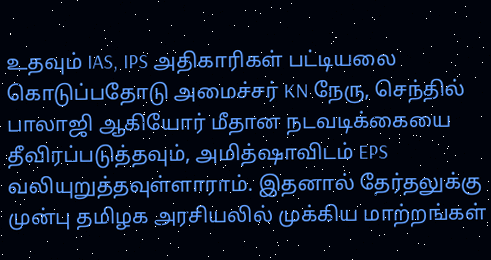உதவும் IAS, IPS அதிகாரிகள் பட்டியலை கொடுப்பதோடு அமைச்சர் KN நேரு, செந்தில் பாலாஜி ஆகியோர் மீதான நடவடிக்கையை தீவிரப்படுத்தவும், அமித்ஷாவிடம் EPS வலியுறுத்தவுள்ளாராம். இதனால் தேர்தலுக்கு முன்பு தமிழக அரசியலில் முக்கிய மாற்றங்கள்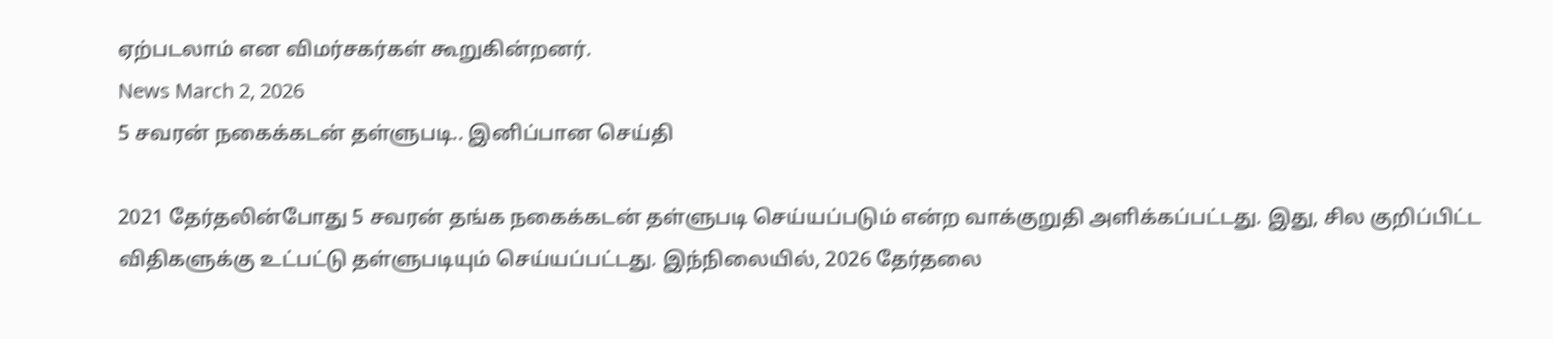ஏற்படலாம் என விமர்சகர்கள் கூறுகின்றனர்.
News March 2, 2026
5 சவரன் நகைக்கடன் தள்ளுபடி.. இனிப்பான செய்தி

2021 தேர்தலின்போது 5 சவரன் தங்க நகைக்கடன் தள்ளுபடி செய்யப்படும் என்ற வாக்குறுதி அளிக்கப்பட்டது. இது, சில குறிப்பிட்ட விதிகளுக்கு உட்பட்டு தள்ளுபடியும் செய்யப்பட்டது. இந்நிலையில், 2026 தேர்தலை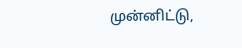முன்னிட்டு,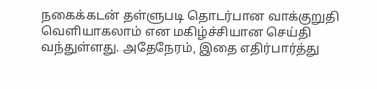நகைக்கடன் தள்ளுபடி தொடர்பான வாக்குறுதி வெளியாகலாம் என மகிழ்ச்சியான செய்தி வந்துள்ளது. அதேநேரம், இதை எதிர்பார்த்து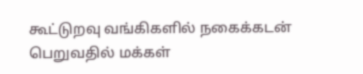கூட்டுறவு வங்கிகளில் நகைக்கடன் பெறுவதில் மக்கள்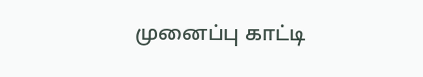முனைப்பு காட்டி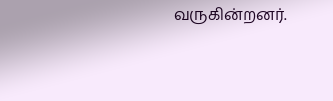வருகின்றனர்.